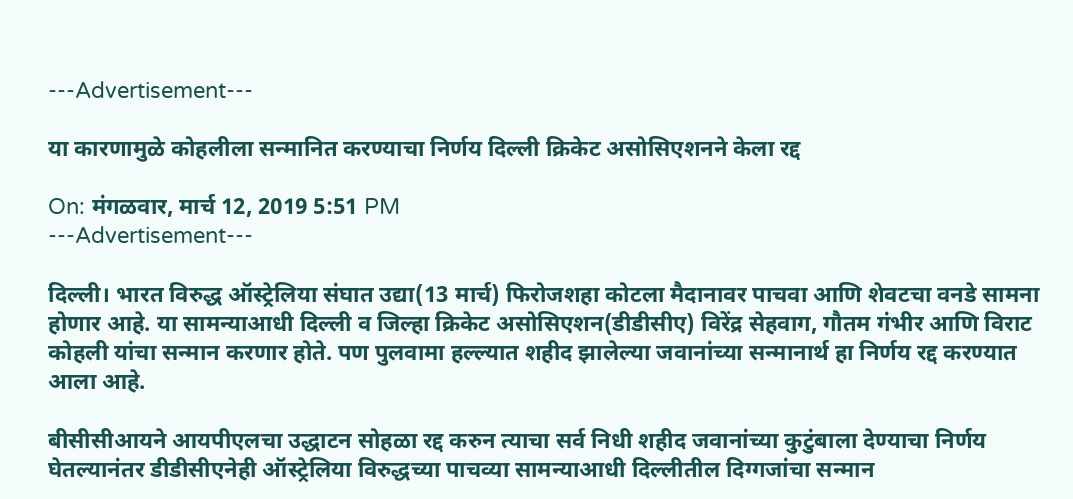---Advertisement---

या कारणामुळे कोहलीला सन्मानित करण्याचा निर्णय दिल्ली क्रिकेट असोसिएशनने केला रद्द

On: मंगळवार, मार्च 12, 2019 5:51 PM
---Advertisement---

दिल्ली। भारत विरुद्ध ऑस्ट्रेलिया संघात उद्या(13 मार्च) फिरोजशहा कोटला मैदानावर पाचवा आणि शेवटचा वनडे सामना होणार आहे. या सामन्याआधी दिल्ली व जिल्हा क्रिकेट असोसिएशन(डीडीसीए) विरेंद्र सेहवाग, गौतम गंभीर आणि विराट कोहली यांचा सन्मान करणार होते. पण पुलवामा हल्ल्यात शहीद झालेल्या जवानांच्या सन्मानार्थ हा निर्णय रद्द करण्यात आला आहे.

बीसीसीआयने आयपीएलचा उद्धाटन सोहळा रद्द करुन त्याचा सर्व निधी शहीद जवानांच्या कुटुंबाला देण्याचा निर्णय घेतल्यानंतर डीडीसीएनेही ऑस्ट्रेलिया विरुद्धच्या पाचव्या सामन्याआधी दिल्लीतील दिग्गजांचा सन्मान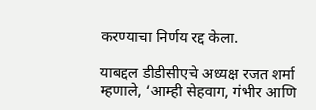करण्याचा निर्णय रद्द केला.

याबद्दल डीडीसीएचे अध्यक्ष रजत शर्मा म्हणाले, ‘आम्ही सेहवाग, गंभीर आणि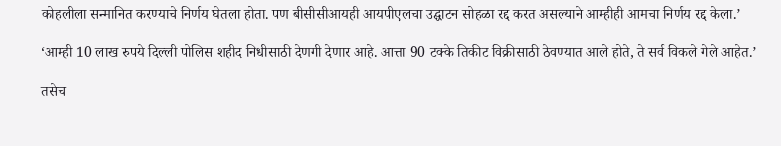कोहलीला सन्मानित करण्याचे निर्णय घेतला होता. पण बीसीसीआयही आयपीएलचा उद्घाटन सोहळा रद्द करत असल्याने आम्हीही आमचा निर्णय रद्द केला.’

‘आम्ही 10 लाख रुपये दिल्ली पोलिस शहीद निधीसाठी देणगी देणार आहे. आत्ता 90 टक्के तिकीट विक्रीसाठी ठेवण्यात आले होते, ते सर्व विकले गेले आहेत.’

तसेच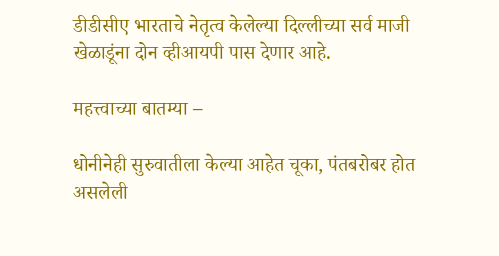डीडीसीए भारताचे नेतृत्व केलेल्या दिल्लीच्या सर्व माजी खेळाडूंना दोन व्हीआयपी पास देणार आहे.

महत्त्वाच्या बातम्या –

धोनीनेही सुरुवातीला केल्या आहेत चूका, पंतबरोबर होत असलेली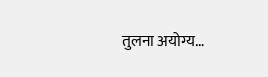तुलना अयोग्य…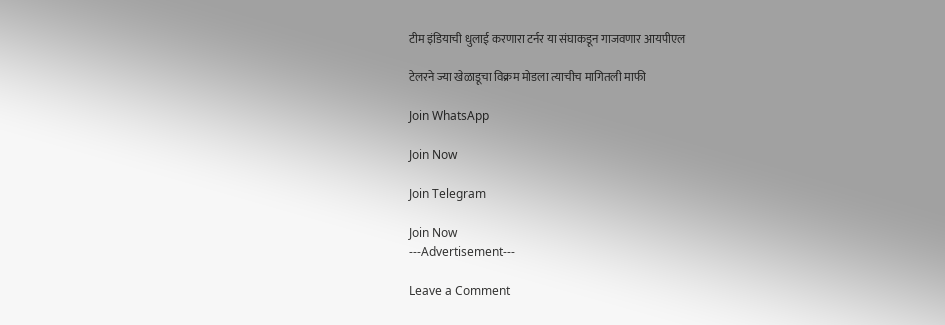टीम इंडियाची धुलाई करणारा टर्नर या संघाकडून गाजवणार आयपीएल

टेलरने ज्या खेळाडूचा विक्रम मोडला त्याचीच मागितली माफी

Join WhatsApp

Join Now

Join Telegram

Join Now
---Advertisement---

Leave a Comment